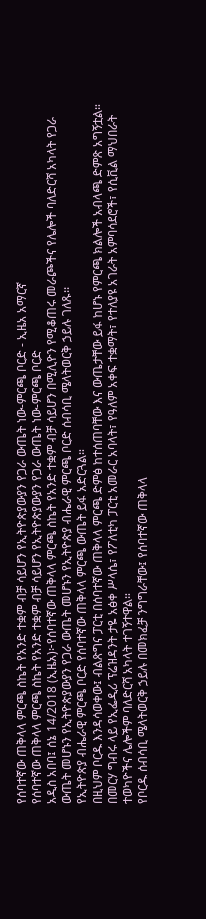የሰባተኛው ጠቅላላ ምርጫ ስኬት የአንድ ተቋም ብቻ ሳይሆን የኢትዮጵያውያን የጋራ ውጤት ነው-ምርጫ ቦርድ - ኢዜአ አማርኛ
የሰባተኛው ጠቅላላ ምርጫ ስኬት የአንድ ተቋም ብቻ ሳይሆን የኢትዮጵያውያን የጋራ ውጤት ነው-ምርጫ ቦርድ
አዲስ አበባ፤ ሰኔ 14/2018 (ኢዜአ)፦የሰባተኛው ጠቅላላ ምርጫ ስኬት የአንድ ተቋም ብቻ ሳይሆን በሚሊዮን የሚቆጠሩ መራጮችና የሌሎች ባለድርሻ አካላት የጋራ ውጤት መሆኑን የኢትዮጵያውያን የጋራ ውጤት መሆኑን የኢትዮጵያ ብሔራዊ ምርጫ ቦርድ ሰብሳቢ ሜላትወርቅ ኃይሉ ገለጹ፡፡
የኢትዮጵያ ብሔራዊ ምርጫ ቦርድ የሰባተኛው ጠቅላላ ምርጫ ውጤት ይፋ አድርጓል።
በዚህም ቦርዱ እንዳሳወቀው፤ ብልጽግና ፓርቲ በሰባተኛው ጠቅላላ ምርጫ ድምፅ ከተሰጠባቸው እና ውጤታቸው ይፋ ከሆኑ የምርጫ ክልሎች አብላጫ ድምጽ አግኝቷል።
በመርሃ ግብሩ ላይ የኢፌዲሪ ፕሬዝዳንት ታዬ አፅቀ ሥላሴ፣ የፖለቲካ ፓርቲ አመራር አባላት፣ የዓለም አቀፍ ተቋማት፣ የተለያዩ አገራት አምባሳደሮች፣ የሲቪል ማህበራት ተወካዮችና ሌሎችም ባለድርሻ አካላት ተገኝተዋል።
የቦርዱ ሰብሳቢ ሜላትወርቅ ኃይሉ በመክፈቻ ንግግራቸው፤ የሰባተኛው ጠቅላላ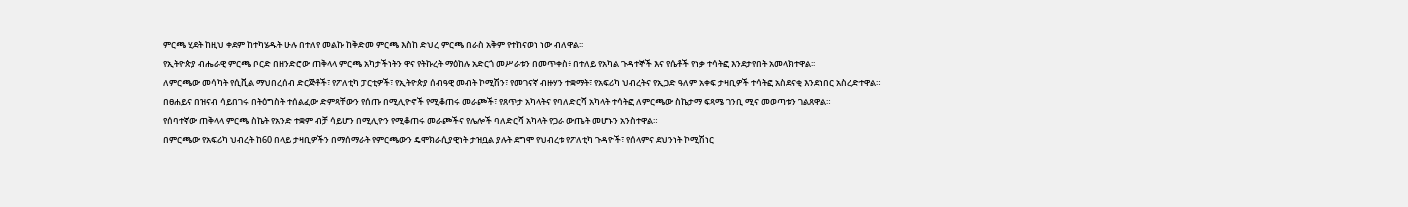ምርጫ ሂደት ከዚህ ቀደም ከተካሄዱት ሁሉ በተለየ መልኩ ከቅድመ ምርጫ እስከ ድህረ ምርጫ በራስ አቅም የተከናወነ ነው ብለዋል፡፡
የኢትዮጵያ ብሔራዊ ምርጫ ቦርድ በዘንድሮው ጠቅላላ ምርጫ አካታችነትን ዋና የትኩረት ማዕከሉ አድርጎ መሥራቱን በመጥቀስ፥ በተለይ የአካል ጉዳተኞች እና የሴቶች የነቃ ተሳትፎ እንደታየበት አመላክተዋል፡፡
ለምርጫው መሳካት የሲቪል ማህበረሰብ ድርጅቶች፣ የፖለቲካ ፓርቲዎች፣ የኢትዮጵያ ሰብዓዊ መብት ኮሚሽን፣ የመገናኛ ብዙሃን ተቋማት፣ የአፍሪካ ህብረትና የኢጋድ ዓለም አቀፍ ታዛቢዎች ተሳትፎ አስደናቂ እንደነበር አስረድተዋል።
በፀሐይና በዝናብ ሳይበገሩ በትዕግስት ተሰልፈው ድምጻቸውን የሰጡ በሚሊዮኖች የሚቆጠሩ መራጮች፣ የጸጥታ አካላትና የባለድርሻ አካላት ተሳትፎ ለምርጫው ስኬታማ ፍጻሜ ገንቢ ሚና መወጣቱን ገልጸዋል።
የሰባተኛው ጠቅላላ ምርጫ ስኬት የአንድ ተቋም ብቻ ሳይሆን በሚሊዮን የሚቆጠሩ መራጮችና የሌሎች ባለድርሻ አካላት የጋራ ውጤት መሆኑን አንስተዋል።
በምርጫው የአፍሪካ ህብረት ከ60 በላይ ታዛቢዎችን በማሰማራት የምርጫውን ዴሞክራሲያዊነት ታዝቧል ያሉት ደግሞ የህብረቱ የፖለቲካ ጉዳዮች፣ የሰላምና ደህንነት ኮሚሽነር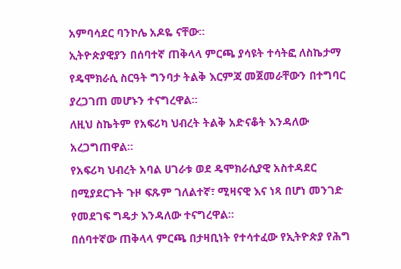አምባሳደር ባንኮሌ አዶዬ ናቸው።
ኢትዮጵያዊያን በሰባተኛ ጠቅላላ ምርጫ ያሳዩት ተሳትፎ ለስኬታማ የዴሞክራሲ ስርዓት ግንባታ ትልቅ እርምጃ መጀመራቸውን በተግባር ያረጋገጠ መሆኑን ተናግረዋል።
ለዚህ ስኬትም የአፍሪካ ህብረት ትልቅ አድናቆት እንዳለው አረጋግጠዋል።
የአፍሪካ ህብረት አባል ሀገራቱ ወደ ዴሞክራሲያዊ አስተዳደር በሚያደርጉት ጉዞ ፍጹም ገለልተኛ፣ ሚዛናዊ እና ነጻ በሆነ መንገድ የመደገፍ ግዴታ እንዳለው ተናግረዋል።
በሰባተኛው ጠቅላላ ምርጫ በታዛቢነት የተሳተፈው የኢትዮጵያ የሕግ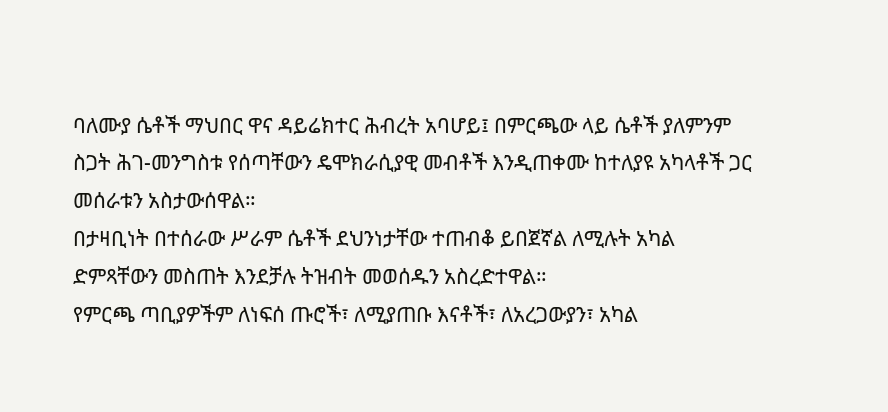ባለሙያ ሴቶች ማህበር ዋና ዳይሬክተር ሕብረት አባሆይ፤ በምርጫው ላይ ሴቶች ያለምንም ስጋት ሕገ-መንግስቱ የሰጣቸውን ዴሞክራሲያዊ መብቶች እንዲጠቀሙ ከተለያዩ አካላቶች ጋር መሰራቱን አስታውሰዋል።
በታዛቢነት በተሰራው ሥራም ሴቶች ደህንነታቸው ተጠብቆ ይበጀኛል ለሚሉት አካል ድምጻቸውን መስጠት እንደቻሉ ትዝብት መወሰዱን አስረድተዋል።
የምርጫ ጣቢያዎችም ለነፍሰ ጡሮች፣ ለሚያጠቡ እናቶች፣ ለአረጋውያን፣ አካል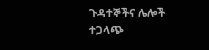ጉዳተኞችና ሌሎች ተጋላጭ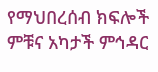የማህበረሰብ ክፍሎች ምቹና አካታች ምኅዳር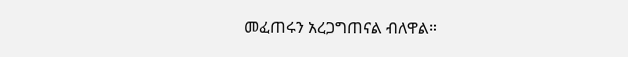መፈጠሩን አረጋግጠናል ብለዋል።